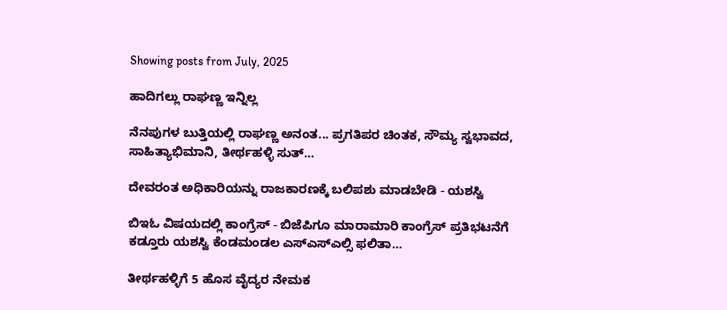Showing posts from July, 2025

ಹಾದಿಗಲ್ಲು ರಾಘಣ್ಣ ಇನ್ನಿಲ್ಲ

ನೆನಪುಗಳ ಬುತ್ತಿಯಲ್ಲಿ ರಾಘಣ್ಣ ಅನಂತ... ಪ್ರಗತಿಪರ ಚಿಂತಕ, ಸೌಮ್ಯ ಸ್ವಭಾವದ, ಸಾಹಿತ್ಯಾಭಿಮಾನಿ, ತೀರ್ಥಹಳ್ಳಿ ಸುತ್…

ದೇವರಂತ ಅಧಿಕಾರಿಯನ್ನು ರಾಜಕಾರಣಕ್ಕೆ ಬಲಿಪಶು ಮಾಡಬೇಡಿ - ಯಶಸ್ವಿ

ಬಿಇಓ‌ ವಿಷಯದಲ್ಲಿ ಕಾಂಗ್ರೆಸ್ - ಬಿಜೆಪಿಗೂ ಮಾರಾಮಾರಿ ಕಾಂಗ್ರೆಸ್ ಪ್ರತಿಭಟನೆಗೆ ಕಡ್ತೂರು ಯಶಸ್ವಿ ಕೆಂಡಮಂಡಲ ಎಸ್ಎಸ್ಎಲ್ಸಿ ಫಲಿತಾ…

ತೀರ್ಥಹಳ್ಳಿಗೆ 5 ಹೊಸ ವೈದ್ಯರ ನೇಮಕ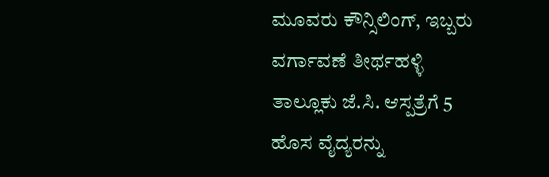ಮೂವರು ಕೌನ್ಸಿಲಿಂಗ್, ಇಬ್ಬರು ವರ್ಗಾವಣೆ ತೀರ್ಥಹಳ್ಳಿ ತಾಲ್ಲೂಕು ಜೆ.ಸಿ. ಆಸ್ಪತ್ರೆಗೆ 5 ಹೊಸ ವೈದ್ಯರನ್ನು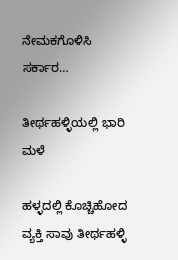ನೇಮಕಗೊಳಿಸಿ ಸರ್ಕಾರ…

ತೀರ್ಥಹಳ್ಳಿಯಲ್ಲಿ ಭಾರಿ ಮಳೆ

ಹಳ್ಳದಲ್ಲಿ ಕೊಚ್ಚಿಹೋದ ವ್ಯಕ್ತಿ ಸಾವು ತೀರ್ಥಹಳ್ಳಿ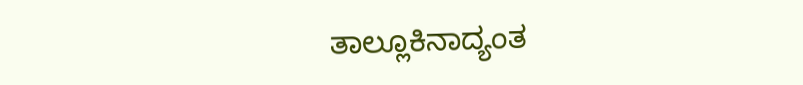ತಾಲ್ಲೂಕಿನಾದ್ಯಂತ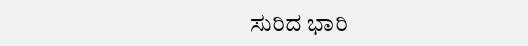ಸುರಿದ ಭಾರಿ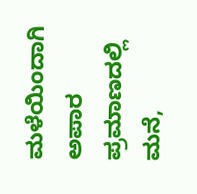ಮಳೆಯಿಂದಾಗಿ ಅಪಾರ ಪ್ರಮಾಣದಲ್ಲಿ ಮನೆ,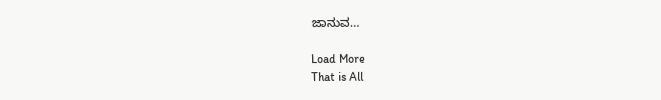ಜಾನುವ…

Load More
That is All